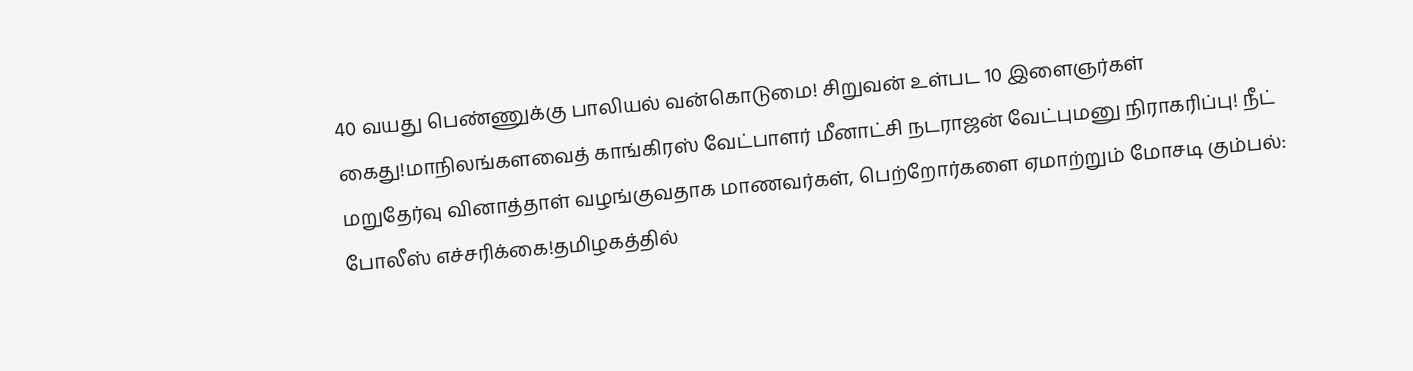40 வயது பெண்ணுக்கு பாலியல் வன்கொடுமை! சிறுவன் உள்பட 10 இளைஞர்கள் கைது!மாநிலங்களவைத் காங்கிரஸ் வேட்பாளர் மீனாட்சி நடராஜன் வேட்புமனு நிராகரிப்பு! நீட் மறுதேர்வு வினாத்தாள் வழங்குவதாக மாணவர்கள், பெற்றோர்களை ஏமாற்றும் மோசடி கும்பல்: போலீஸ் எச்சரிக்கை!தமிழகத்தில்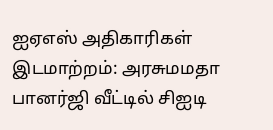ஐஏஎஸ் அதிகாரிகள் இடமாற்றம்: அரசுமமதா பானர்ஜி வீட்டில் சிஐடி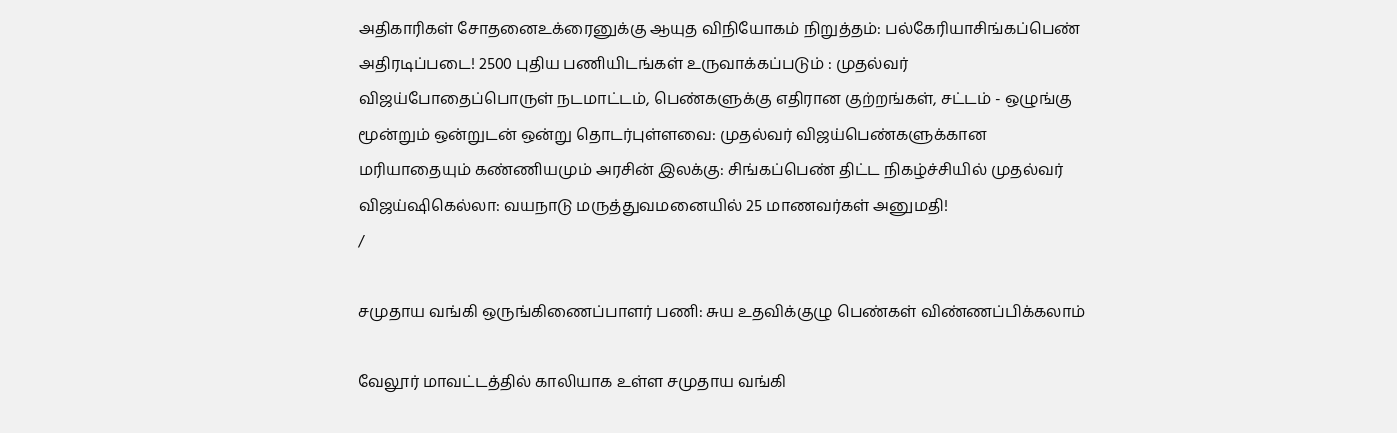அதிகாரிகள் சோதனைஉக்ரைனுக்கு ஆயுத விநியோகம் நிறுத்தம்: பல்கேரியாசிங்கப்பெண் அதிரடிப்படை! 2500 புதிய பணியிடங்கள் உருவாக்கப்படும் : முதல்வர் விஜய்போதைப்பொருள் நடமாட்டம், பெண்களுக்கு எதிரான குற்றங்கள், சட்டம் - ஒழுங்கு மூன்றும் ஒன்றுடன் ஒன்று தொடர்புள்ளவை: முதல்வர் விஜய்பெண்களுக்கான மரியாதையும் கண்ணியமும் அரசின் இலக்கு: சிங்கப்பெண் திட்ட நிகழ்ச்சியில் முதல்வர் விஜய்ஷிகெல்லா: வயநாடு மருத்துவமனையில் 25 மாணவர்கள் அனுமதி!
/

சமுதாய வங்கி ஒருங்கிணைப்பாளர் பணி: சுய உதவிக்குழு பெண்கள் விண்ணப்பிக்கலாம்

வேலூர் மாவட்டத்தில் காலியாக உள்ள சமுதாய வங்கி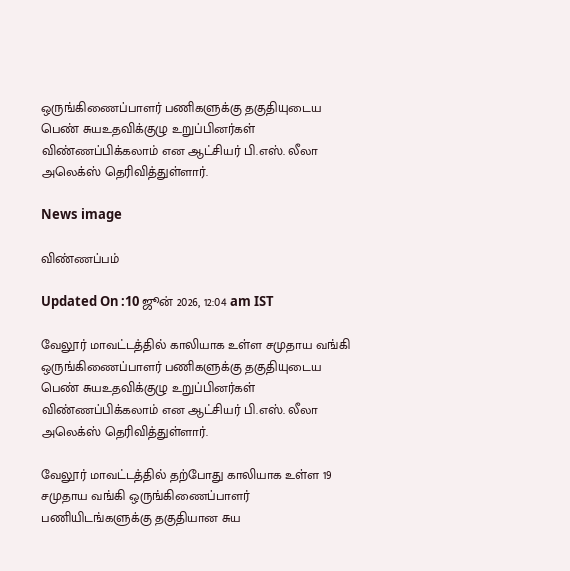ஒருங்கிணைப்பாளர் பணிகளுக்கு தகுதியுடைய பெண் சுயஉதவிக்குழு உறுப்பினர்கள் விண்ணப்பிக்கலாம் என ஆட்சியர் பி.எஸ். லீலா அலெக்ஸ் தெரிவித்துள்ளார்.

News image

விண்ணப்பம்

Updated On :10 ஜூன் 2026, 12:04 am IST

வேலூர் மாவட்டத்தில் காலியாக உள்ள சமுதாய வங்கி ஒருங்கிணைப்பாளர் பணிகளுக்கு தகுதியுடைய பெண் சுயஉதவிக்குழு உறுப்பினர்கள் விண்ணப்பிக்கலாம் என ஆட்சியர் பி.எஸ். லீலா அலெக்ஸ் தெரிவித்துள்ளார்.

வேலூர் மாவட்டத்தில் தற்போது காலியாக உள்ள 19 சமுதாய வங்கி ஒருங்கிணைப்பாளர் பணியிடங்களுக்கு தகுதியான சுய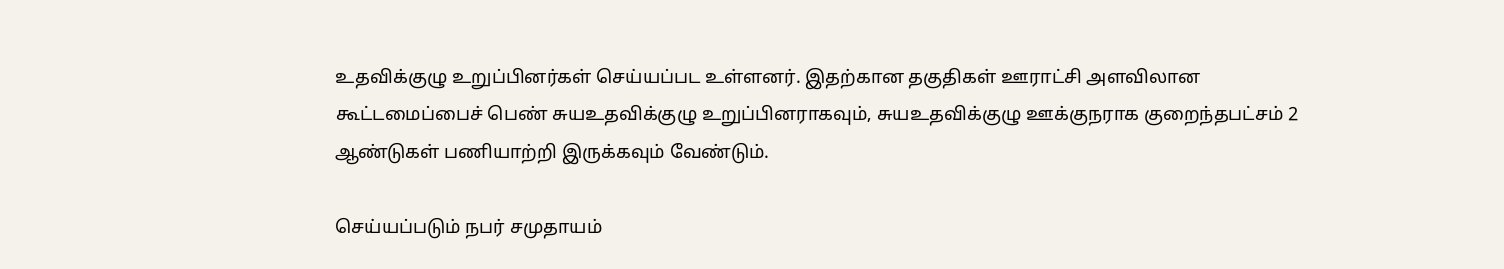உதவிக்குழு உறுப்பினர்கள் செய்யப்பட உள்ளனர். இதற்கான தகுதிகள் ஊராட்சி அளவிலான கூட்டமைப்பைச் பெண் சுயஉதவிக்குழு உறுப்பினராகவும், சுயஉதவிக்குழு ஊக்குநராக குறைந்தபட்சம் 2 ஆண்டுகள் பணியாற்றி இருக்கவும் வேண்டும்.

செய்யப்படும் நபர் சமுதாயம்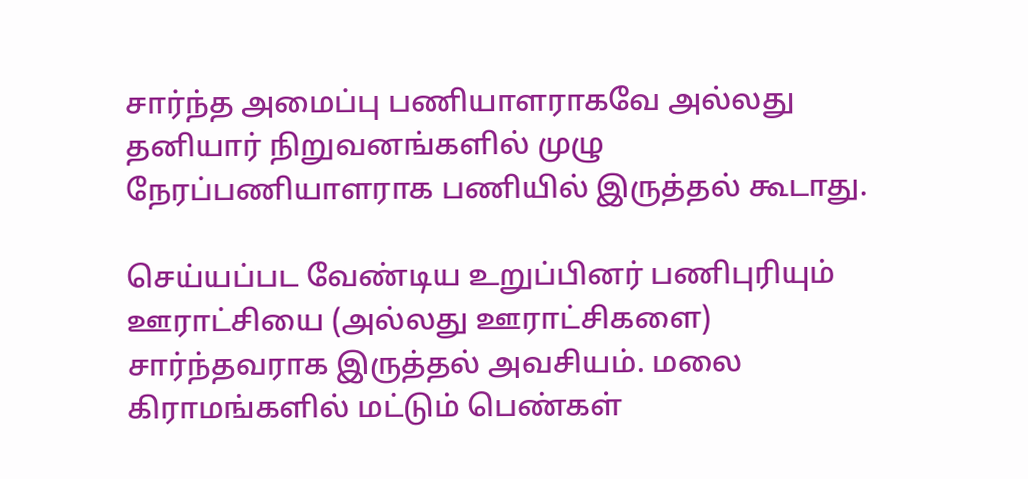சார்ந்த அமைப்பு பணியாளராகவே அல்லது தனியார் நிறுவனங்களில் முழு நேரப்பணியாளராக பணியில் இருத்தல் கூடாது.

செய்யப்பட வேண்டிய உறுப்பினர் பணிபுரியும் ஊராட்சியை (அல்லது ஊராட்சிகளை) சார்ந்தவராக இருத்தல் அவசியம். மலை கிராமங்களில் மட்டும் பெண்கள்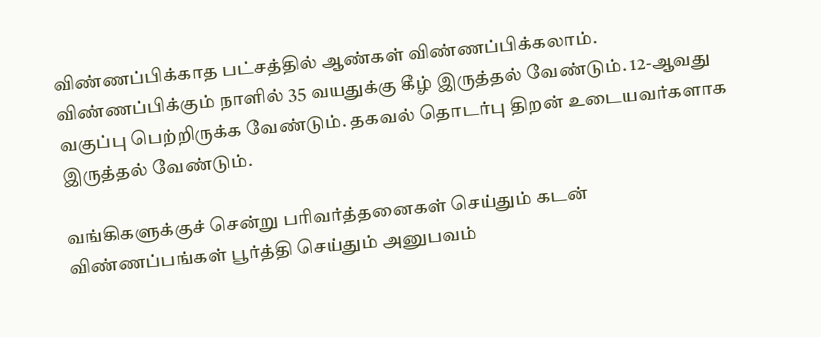விண்ணப்பிக்காத பட்சத்தில் ஆண்கள் விண்ணப்பிக்கலாம். விண்ணப்பிக்கும் நாளில் 35 வயதுக்கு கீழ் இருத்தல் வேண்டும். 12-ஆவது வகுப்பு பெற்றிருக்க வேண்டும். தகவல் தொடர்பு திறன் உடையவர்களாக இருத்தல் வேண்டும்.

வங்கிகளுக்குச் சென்று பரிவர்த்தனைகள் செய்தும் கடன் விண்ணப்பங்கள் பூர்த்தி செய்தும் அனுபவம்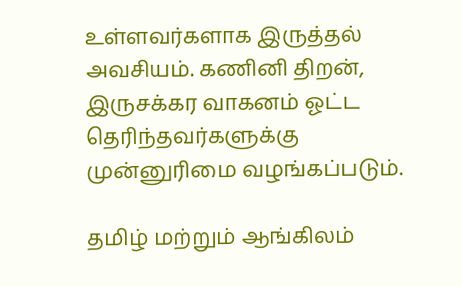உள்ளவர்களாக இருத்தல் அவசியம். கணினி திறன், இருசக்கர வாகனம் ஓட்ட தெரிந்தவர்களுக்கு முன்னுரிமை வழங்கப்படும்.

தமிழ் மற்றும் ஆங்கிலம்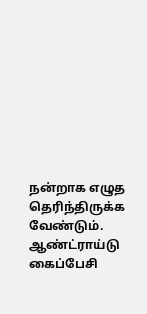நன்றாக எழுத தெரிந்திருக்க வேண்டும். ஆண்ட்ராய்டு கைப்பேசி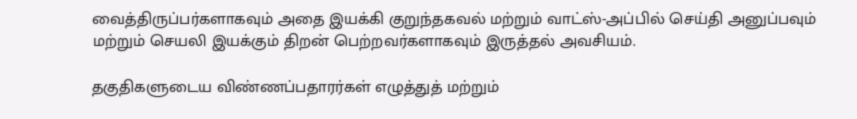வைத்திருப்பர்களாகவும் அதை இயக்கி குறுந்தகவல் மற்றும் வாட்ஸ்-அப்பில் செய்தி அனுப்பவும் மற்றும் செயலி இயக்கும் திறன் பெற்றவர்களாகவும் இருத்தல் அவசியம்.

தகுதிகளுடைய விண்ணப்பதாரர்கள் எழுத்துத் மற்றும்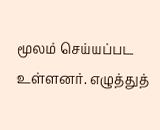மூலம் செய்யப்பட உள்ளனர். எழுத்துத்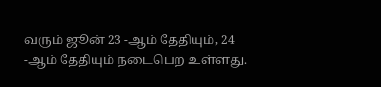வரும் ஜூன் 23 -ஆம் தேதியும், 24 -ஆம் தேதியும் நடைபெற உள்ளது.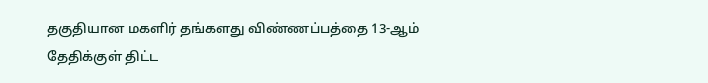தகுதியான மகளிர் தங்களது விண்ணப்பத்தை 13-ஆம் தேதிக்குள் திட்ட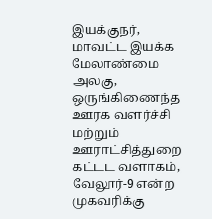இயக்குநர், மாவட்ட இயக்க மேலாண்மை அலகு, ஒருங்கிணைந்த ஊரக வளர்ச்சி மற்றும் ஊராட்சித்துறை கட்டட வளாகம், வேலூர்-9 என்ற முகவரிக்கு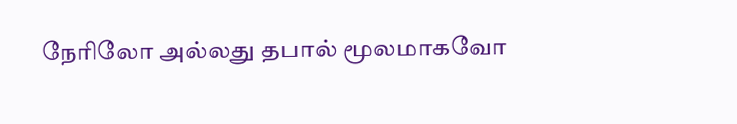நேரிலோ அல்லது தபால் மூலமாகவோ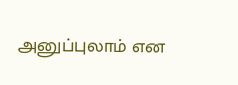அனுப்புலாம் என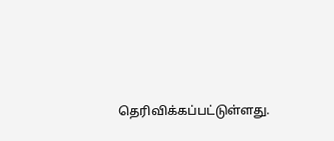தெரிவிக்கப்பட்டுள்ளது.